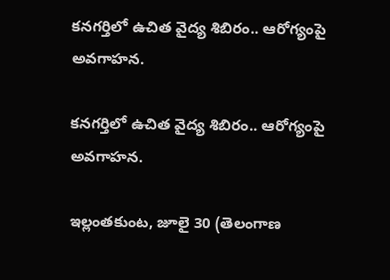కనగర్తిలో ఉచిత వైద్య శిబిరం.. ఆరోగ్యంపై అవగాహన.

కనగర్తిలో ఉచిత వైద్య శిబిరం.. ఆరోగ్యంపై అవగాహన.

ఇల్లంతకుంట, జూలై 30 (తెలంగాణ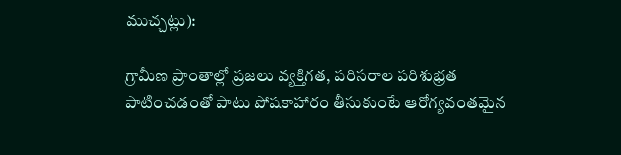ముచ్చట్లు):

గ్రామీణ ప్రాంతాల్లో ప్రజలు వ్యక్తిగత, పరిసరాల పరిశుభ్రత పాటించడంతో పాటు పోషకాహారం తీసుకుంటే ఆరోగ్యవంతమైన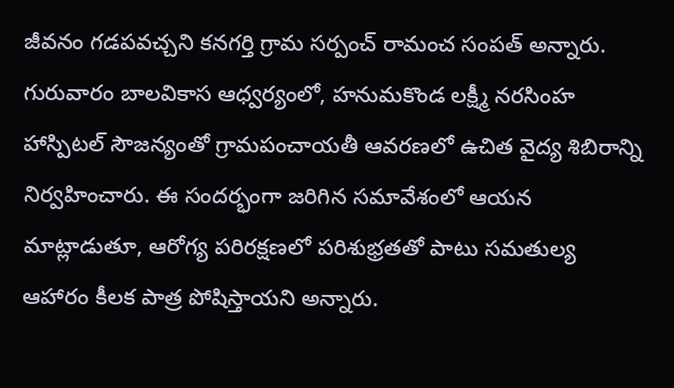జీవనం గడపవచ్చని కనగర్తి గ్రామ సర్పంచ్ రామంచ సంపత్ అన్నారు.
గురువారం బాలవికాస ఆధ్వర్యంలో, హనుమకొండ లక్ష్మీ నరసింహ హాస్పిటల్ సౌజన్యంతో గ్రామపంచాయతీ ఆవరణలో ఉచిత వైద్య శిబిరాన్ని నిర్వహించారు. ఈ సందర్భంగా జరిగిన సమావేశంలో ఆయన మాట్లాడుతూ, ఆరోగ్య పరిరక్షణలో పరిశుభ్రతతో పాటు సమతుల్య ఆహారం కీలక పాత్ర పోషిస్తాయని అన్నారు.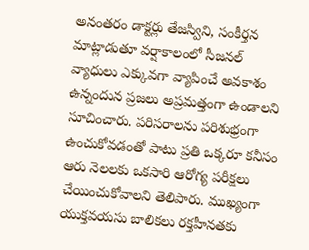అనంతరం డాక్టర్లు తేజస్విని, సంకీర్తన మాట్లాడుతూ వర్షాకాలంలో సీజనల్ వ్యాధులు ఎక్కువగా వ్యాపించే అవకాశం ఉన్నందున ప్రజలు అప్రమత్తంగా ఉండాలని సూచించారు. పరిసరాలను పరిశుభ్రంగా ఉంచుకోవడంతో పాటు ప్రతి ఒక్కరూ కనీసం ఆరు నెలలకు ఒకసారి ఆరోగ్య పరీక్షలు చేయించుకోవాలని తెలిపారు. ముఖ్యంగా యుక్తవయసు బాలికలు రక్తహీనతకు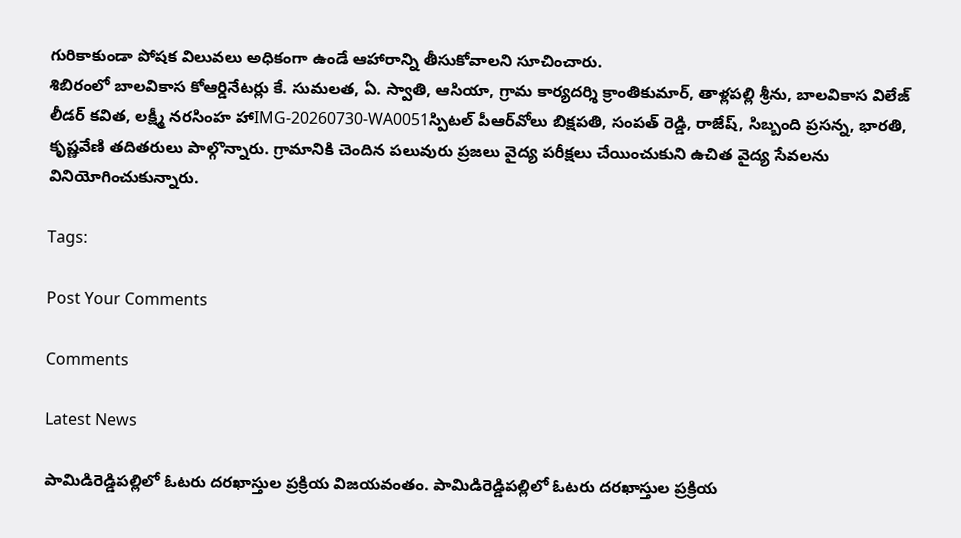గురికాకుండా పోషక విలువలు అధికంగా ఉండే ఆహారాన్ని తీసుకోవాలని సూచించారు.
శిబిరంలో బాలవికాస కోఆర్డినేటర్లు కే. సుమలత, ఏ. స్వాతి, ఆసియా, గ్రామ కార్యదర్శి క్రాంతికుమార్, తాళ్లపల్లి శ్రీను, బాలవికాస విలేజ్ లీడర్ కవిత, లక్ష్మీ నరసింహ హాIMG-20260730-WA0051స్పిటల్ పీఆర్‌వోలు బిక్షపతి, సంపత్ రెడ్డి, రాజేష్, సిబ్బంది ప్రసన్న, భారతి, కృష్ణవేణి తదితరులు పాల్గొన్నారు. గ్రామానికి చెందిన పలువురు ప్రజలు వైద్య పరీక్షలు చేయించుకుని ఉచిత వైద్య సేవలను వినియోగించుకున్నారు.

Tags:

Post Your Comments

Comments

Latest News

పామిడిరెడ్డిపల్లిలో ఓటరు దరఖాస్తుల ప్రక్రియ విజయవంతం. పామిడిరెడ్డిపల్లిలో ఓటరు దరఖాస్తుల ప్రక్రియ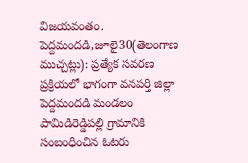విజయవంతం.
పెద్దమందడి,జూలై30(తెలంగాణ ముచ్చట్లు): ప్రత్యేక సవరణ ప్రక్రియలో భాగంగా వనపర్తి జిల్లా పెద్దమందడి మండలం పామిడిరెడ్డిపల్లి గ్రామానికి సంబంధించిన ఓటరు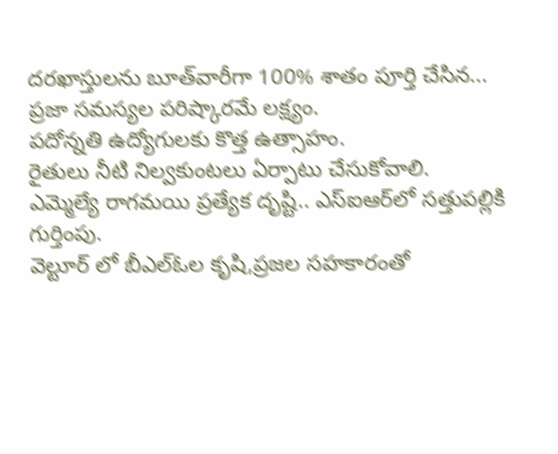దరఖాస్తులను బూత్‌వారీగా 100% శాతం పూర్తి చేసిన...
ప్రజా సమస్యల పరిష్కారమే లక్ష్యం.
పదోన్నతి ఉద్యోగులకు కొత్త ఉత్సాహం.
రైతులు నీటి నిల్వకుంటలు ఏర్పాటు చేసుకోవాలి.
ఎమ్మెల్యే రాగమయి ప్రత్యేక దృష్టి.. ఎస్‌ఐఆర్‌లో సత్తుపల్లికి గుర్తింపు.
వెల్టూర్ లో బీఎల్‌ఓల కృషి,ప్రజల సహకారంతో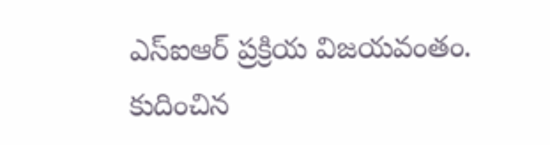ఎస్‌ఐఆర్ ప్రక్రియ విజయవంతం.
కుదించిన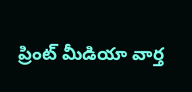ప్రింట్ మీడియా వార్త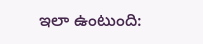ఇలా ఉంటుంది: